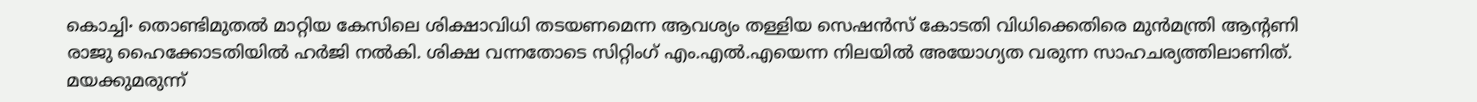കൊച്ചി∙ തൊണ്ടിമുതൽ മാറ്റിയ കേസിലെ ശിക്ഷാവിധി തടയണമെന്ന ആവശ്യം തള്ളിയ സെഷൻസ് കോടതി വിധിക്കെതിരെ മുൻമന്ത്രി ആന്റണി രാജു ഹൈക്കോടതിയിൽ ഹർജി നൽകി. ശിക്ഷ വന്നതോടെ സിറ്റിംഗ് എം.എൽ.എയെന്ന നിലയിൽ അയോഗ്യത വരുന്ന സാഹചര്യത്തിലാണിത്. മയക്കുമരുന്ന്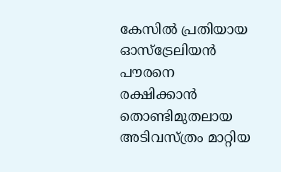കേസിൽ പ്രതിയായ ഓസ്ട്രേലിയൻ പൗരനെ രക്ഷിക്കാൻ തൊണ്ടിമുതലായ അടിവസ്ത്രം മാറ്റിയ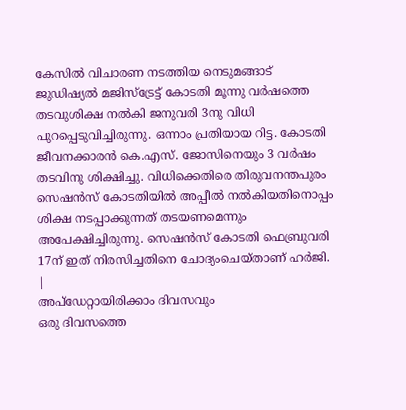കേസിൽ വിചാരണ നടത്തിയ നെടുമങ്ങാട് ജുഡിഷ്യൽ മജിസ്ട്രേട്ട് കോടതി മൂന്നു വർഷത്തെ തടവുശിക്ഷ നൽകി ജനുവരി 3നു വിധി പുറപ്പെടുവിച്ചിരുന്നു. ഒന്നാം പ്രതിയായ റിട്ട. കോടതി ജീവനക്കാരൻ കെ.എസ്. ജോസിനെയും 3 വർഷം തടവിനു ശിക്ഷിച്ചു. വിധിക്കെതിരെ തിരുവനന്തപുരം സെഷൻസ് കോടതിയിൽ അപ്പീൽ നൽകിയതിനൊപ്പം ശിക്ഷ നടപ്പാക്കുന്നത് തടയണമെന്നും അപേക്ഷിച്ചിരുന്നു. സെഷൻസ് കോടതി ഫെബ്രുവരി 17ന് ഇത് നിരസിച്ചതിനെ ചോദ്യംചെയ്താണ് ഹർജി.
|
അപ്ഡേറ്റായിരിക്കാം ദിവസവും
ഒരു ദിവസത്തെ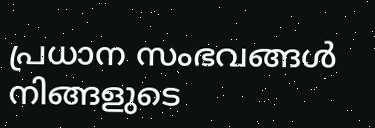പ്രധാന സംഭവങ്ങൾ നിങ്ങളുടെ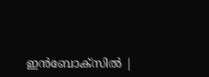ഇൻബോക്സിൽ |